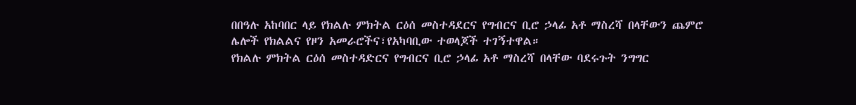በበዓሉ አከባበር ላይ የክልሉ ምክትል ርዕሰ መስተዳደርና የግብርና ቢሮ ኃላፊ አቶ ማስረሻ በላቸውን ጨምሮ ሌሎች የክልልና የዞን አመራሮችና፣የአካባቢው ተወላጆች ተገኝተዋል።
የክልሉ ምክትል ርዕሰ መስተዳድርና የግብርና ቢሮ ኃላፊ አቶ ማስረሻ በላቸው ባደሩጉት ንግግር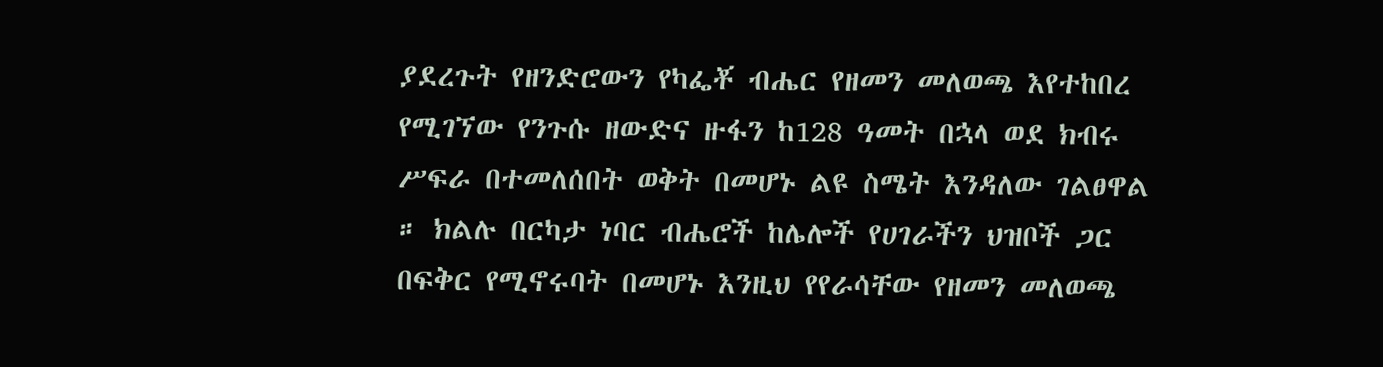ያደረጉት የዘንድሮውን የካፌቾ ብሔር የዘመን መለወጫ እየተከበረ የሚገኘው የንጉሱ ዘውድና ዙፋን ከ128 ዓመት በኋላ ወደ ክብሩ ሥፍራ በተመለሰበት ወቅት በመሆኑ ልዩ ስሜት እንዳለው ገልፀዋል ። ክልሉ በርካታ ነባር ብሔሮች ከሌሎች የሀገራችን ህዝቦች ጋር በፍቅር የሚኖሩባት በመሆኑ እንዚህ የየራሳቸው የዘመን መለወጫ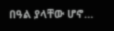በዓል ያላቸው ሆኖ…